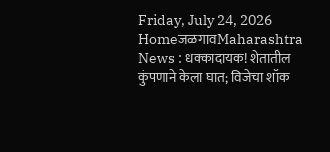Friday, July 24, 2026
HomeजळगावMaharashtra News : धक्कादायक! शेतातील कुंपणाने केला घात; विजेचा शॉक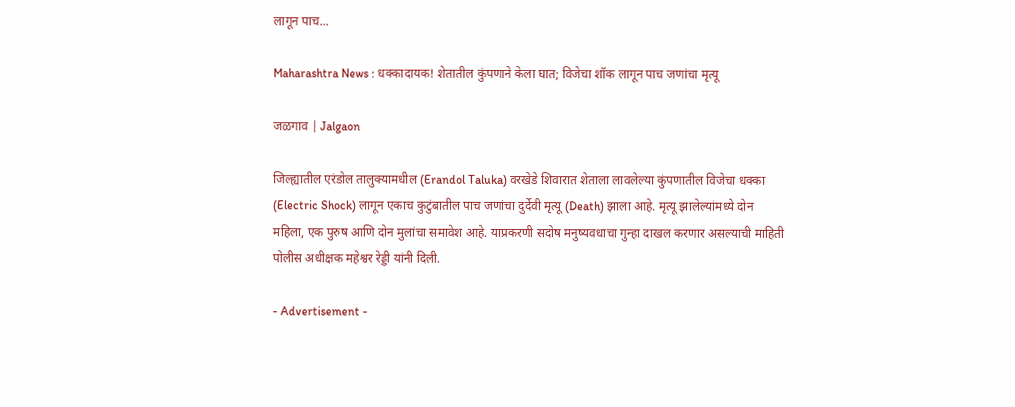लागून पाच...

Maharashtra News : धक्कादायक! शेतातील कुंपणाने केला घात; विजेचा शॉक लागून पाच जणांचा मृत्यू

जळगाव | Jalgaon

जिल्ह्यातील एरंडोल तालुक्यामधील (Erandol Taluka) वरखेडे शिवारात शेताला लावलेल्या कुंपणातील विजेचा धक्का (Electric Shock) लागून एकाच कुटुंबातील पाच जणांचा दुर्देवी मृत्यू (Death) झाला आहे. मृत्यू झालेल्यांमध्ये दोन महिला, एक पुरुष आणि दोन मुलांचा समावेश आहे. याप्रकरणी सदोष मनुष्यवधाचा गुन्हा दाखल करणार असल्याची माहिती पोलीस अधीक्षक महेश्वर रेड्डी यांनी दिली.

- Advertisement -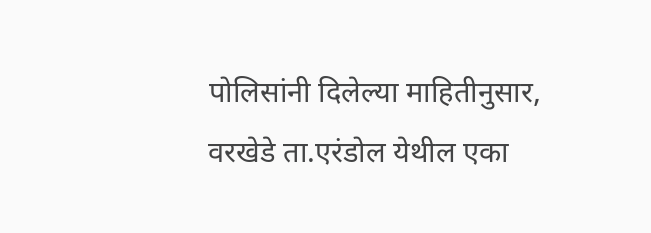पोलिसांनी दिलेल्या माहितीनुसार, वरखेडे ता.एरंडोल येथील एका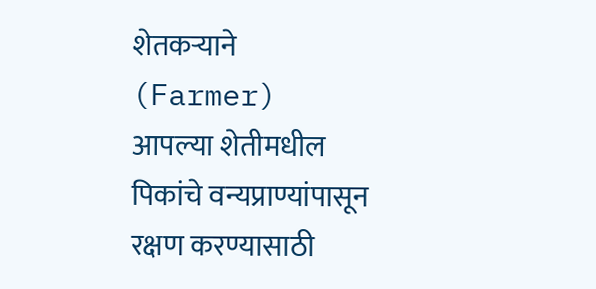शेतकऱ्याने (Farmer) आपल्या शेतीमधील पिकांचे वन्यप्राण्यांपासून रक्षण करण्यासाठी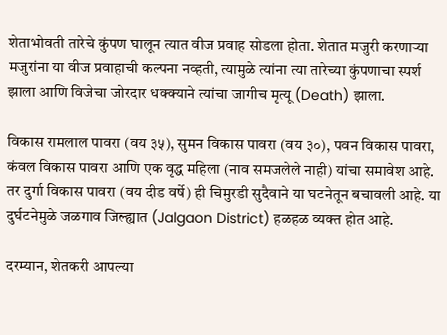शेताभोवती तारेचे कुंपण घालून त्यात वीज प्रवाह सोडला होता. शेतात मजुरी करणाऱ्या मजुरांना या वीज प्रवाहाची कल्पना नव्हती, त्यामुळे त्यांना त्या तारेच्या कुंपणाचा स्पर्श झाला आणि विजेचा जोरदार धक्क्याने त्यांचा जागीच मृत्यू (Death) झाला.

विकास रामलाल पावरा (वय ३५), सुमन विकास पावरा (वय ३०), पवन विकास पावरा, कंवल विकास पावरा आणि एक वृद्ध महिला (नाव समजलेले नाही) यांचा समावेश आहे. तर दुर्गा विकास पावरा (वय दीड वर्षे) ही चिमुरडी सुदैवाने या घटनेतून बचावली आहे. या दुर्घटनेमुळे जळगाव जिल्ह्यात (Jalgaon District) हळहळ व्यक्त होत आहे.

दरम्यान, शेतकरी आपल्या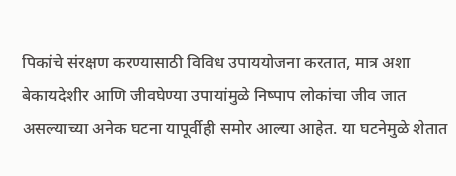पिकांचे संरक्षण करण्यासाठी विविध उपाययोजना करतात, मात्र अशा बेकायदेशीर आणि जीवघेण्या उपायांमुळे निष्पाप लोकांचा जीव जात असल्याच्या अनेक घटना यापूर्वीही समोर आल्या आहेत. या घटनेमुळे शेतात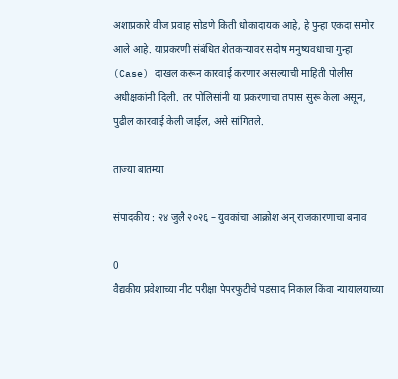अशाप्रकारे वीज प्रवाह सोडणे किती धोकादायक आहे, हे पुन्हा एकदा समोर आले आहे. याप्रकरणी संबंधित शेतकऱ्यावर सदोष मनुष्यवधाचा गुन्हा (Case) दाखल करून कारवाई करणार असल्याची माहिती पोलीस अधीक्षकांनी दिली. तर पोलिसांनी या प्रकरणाचा तपास सुरू केला असून, पुढील कारवाई केली जाईल, असे सांगितले.

ताज्या बातम्या

संपादकीय : २४ जुलै २०२६ – युवकांचा आक्रोश अन् राजकारणाचा बनाव

0
वैद्यकीय प्रवेशाच्या नीट परीक्षा पेपरफुटीचे पडसाद निकाल किंवा न्यायालयाच्या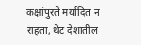कक्षांपुरते मर्यादित न राहता, थेट देशातील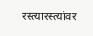रस्त्यारस्त्यांवर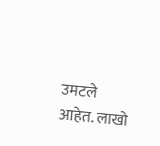उमटले आहेत. लाखो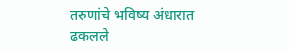तरुणांचे भविष्य अंधारात ढकलले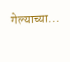गेल्याच्या...